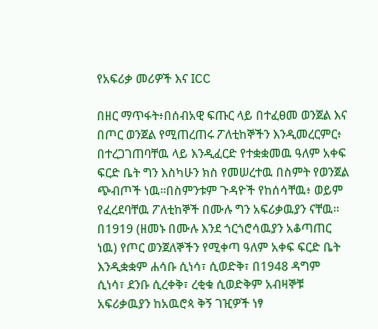የአፍሪቃ መሪዎች እና ICC

በዘር ማጥፋት፥በሰብአዊ ፍጡር ላይ በተፈፀመ ወንጀል እና በጦር ወንጀል የሚጠረጠሩ ፖለቲከኞችን እንዲመረርምር፥ በተረጋገጠባቸዉ ላይ እንዲፈርድ የተቋቋመዉ ዓለም አቀፍ ፍርድ ቤት ግን እስካሁን ክስ የመሠረተዉ በስምት የወንጀል ጭብጦች ነዉ።በስምንቱም ጉዳዮች የከሰሳቸዉ፥ ወይም የፈረደባቸዉ ፖለቲከኞች በሙሉ ግን አፍሪቃዉያን ናቸዉ።
በ1919 (ዘመኑ በሙሉ እንደ ጎርጎሮሳዉያን አቆጣጠር ነዉ) የጦር ወንጀለኞችን የሚቀጣ ዓለም አቀፍ ፍርድ ቤት እንዲቋቋም ሐሳቡ ሲነሳ፣ ሲወድቅ፣ በ1948 ዳግም ሲነሳ፣ ደንቡ ሲረቀቅ፣ ረቂቁ ሲወድቅም አብዛኞቹ አፍሪቃዉያን ከአዉሮጳ ቅኝ ገዢዎች ነፃ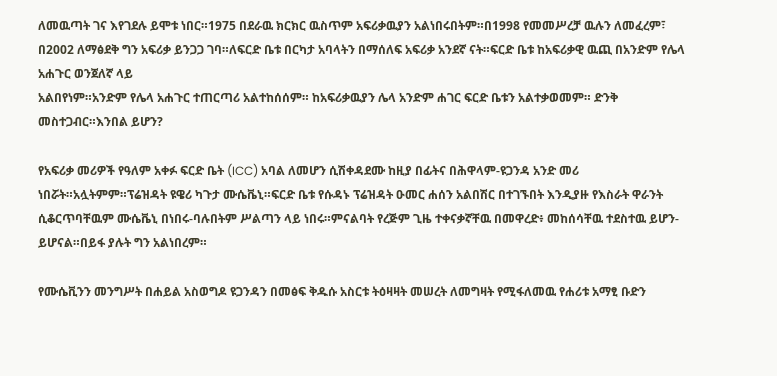ለመዉጣት ገና እየገደሉ ይሞቱ ነበር።1975 በደራዉ ክርክር ዉስጥም አፍሪቃዉያን አልነበሩበትም።በ1998 የመመሥረቻ ዉሉን ለመፈረም፣ በ2002 ለማፅደቅ ግን አፍሪቃ ይንጋጋ ገባ።ለፍርድ ቤቱ በርካታ አባላትን በማሰለፍ አፍሪቃ አንደኛ ናት።ፍርድ ቤቱ ከአፍሪቃዊ ዉጪ በአንድም የሌላ አሐጉር ወንጀለኛ ላይ
አልበየነም።አንድም የሌላ አሐጉር ተጠርጣሪ አልተከሰሰም። ከአፍሪቃዉያን ሌላ አንድም ሐገር ፍርድ ቤቱን አልተቃወመም። ድንቅ መስተጋብር።እንበል ይሆን?

የአፍሪቃ መሪዎች የዓለም አቀፉ ፍርድ ቤት (ICC) አባል ለመሆን ሲሽቀዳደሙ ከዚያ በፊትና በሕዋላም-ዩጋንዳ አንድ መሪ ነበሯት።አሏትምም።ፕሬዝዳት ዩዌሪ ካጉታ ሙሴቬኒ።ፍርድ ቤቱ የሱዳኑ ፕሬዝዳት ዑመር ሐሰን አልበሽር በተገኙበት እንዲያዙ የእስራት ዋራንት ሲቆርጥባቸዉም ሙሴቬኒ በነበሩ-ባሉበትም ሥልጣን ላይ ነበሩ።ምናልባት የረጅም ጊዜ ተቀናቃኛቸዉ በመዋረድ፥ መከሰሳቸዉ ተደስተዉ ይሆን-ይሆናል።በይፋ ያሉት ግን አልነበረም።

የሙሴቪንን መንግሥት በሐይል አስወግዶ ዩጋንዳን በመፅፍ ቅዱሱ አስርቱ ትዕዛዛት መሠረት ለመግዛት የሚፋለመዉ የሐሪቱ አማፂ ቡድን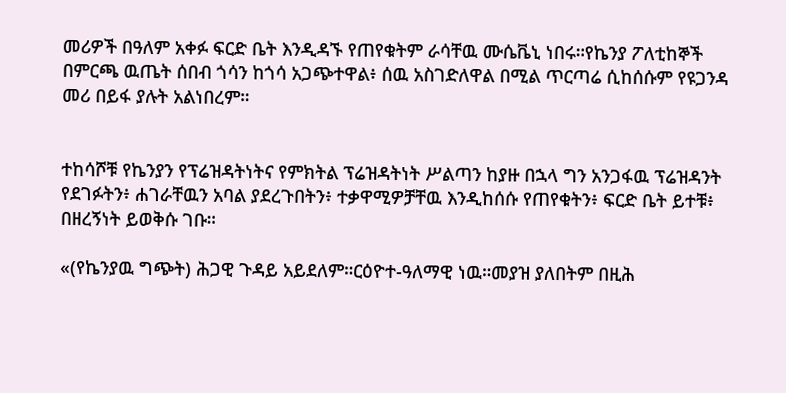መሪዎች በዓለም አቀፉ ፍርድ ቤት እንዲዳኙ የጠየቁትም ራሳቸዉ ሙሴቬኒ ነበሩ።የኬንያ ፖለቲከኞች በምርጫ ዉጤት ሰበብ ጎሳን ከጎሳ አጋጭተዋል፥ ሰዉ አስገድለዋል በሚል ጥርጣሬ ሲከሰሱም የዩጋንዳ መሪ በይፋ ያሉት አልነበረም።


ተከሳሾቹ የኬንያን የፕሬዝዳትነትና የምክትል ፕሬዝዳትነት ሥልጣን ከያዙ በኋላ ግን አንጋፋዉ ፕሬዝዳንት የደገፉትን፥ ሐገራቸዉን አባል ያደረጉበትን፥ ተቃዋሚዎቻቸዉ እንዲከሰሱ የጠየቁትን፥ ፍርድ ቤት ይተቹ፥ በዘረኝነት ይወቅሱ ገቡ።

«(የኬንያዉ ግጭት) ሕጋዊ ጉዳይ አይደለም።ርዕዮተ-ዓለማዊ ነዉ።መያዝ ያለበትም በዚሕ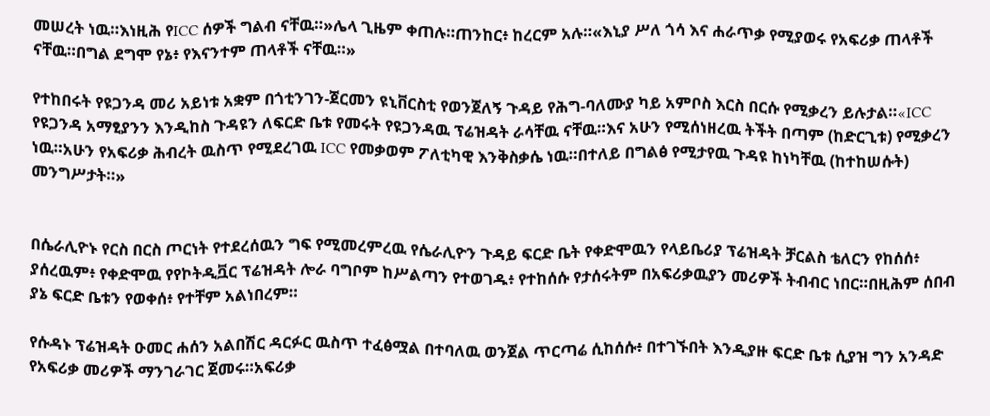መሠረት ነዉ።እነዚሕ የICC ሰዎች ግልብ ናቸዉ።»ሌላ ጊዜም ቀጠሉ።ጠንከር፥ ከረርም አሉ።«እኒያ ሥለ ጎሳ እና ሐራጥቃ የሚያወሩ የአፍሪቃ ጠላቶች ናቸዉ።በግል ደግሞ የኔ፥ የእናንተም ጠላቶች ናቸዉ።»

የተከበሩት የዩጋንዳ መሪ አይነቱ አቋም በጎቲንገን-ጀርመን ዩኒቨርስቲ የወንጀለኝ ጉዳይ የሕግ-ባለሙያ ካይ አምቦስ እርስ በርሱ የሚቃረን ይሉታል።«ICC የዩጋንዳ አማፂያንን እንዲከስ ጉዳዩን ለፍርድ ቤቱ የመሩት የዩጋንዳዉ ፕሬዝዳት ራሳቸዉ ናቸዉ።እና አሁን የሚሰነዘረዉ ትችት በጣም (ከድርጊቱ) የሚቃረን ነዉ።አሁን የአፍሪቃ ሕብረት ዉስጥ የሚደረገዉ ICC የመቃወም ፖለቲካዊ እንቅስቃሴ ነዉ።በተለይ በግልፅ የሚታየዉ ጉዳዩ ከነካቸዉ (ከተከሠሱት) መንግሥታት።»


በሴራሊዮኑ የርስ በርስ ጦርነት የተደረሰዉን ግፍ የሚመረምረዉ የሴራሊዮን ጉዳይ ፍርድ ቤት የቀድሞዉን የላይቤሪያ ፕሬዝዳት ቻርልስ ቴለርን የከሰሰ፥ ያሰረዉም፥ የቀድሞዉ የየኮትዲቯር ፕሬዝዳት ሎራ ባግቦም ከሥልጣን የተወገዱ፥ የተከሰሱ የታሰሩትም በአፍሪቃዉያን መሪዎች ትብብር ነበር።በዚሕም ሰበብ ያኔ ፍርድ ቤቱን የወቀሰ፥ የተቸም አልነበረም።

የሱዳኑ ፕሬዝዳት ዑመር ሐሰን አልበሽር ዳርፉር ዉስጥ ተፈፅሟል በተባለዉ ወንጀል ጥርጣሬ ሲከሰሱ፥ በተገኙበት እንዲያዙ ፍርድ ቤቱ ሲያዝ ግን አንዳድ የአፍሪቃ መሪዎች ማንገራገር ጀመሩ።አፍሪቃ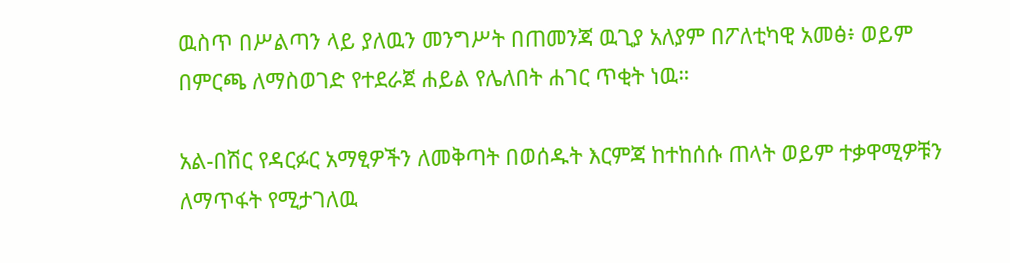ዉስጥ በሥልጣን ላይ ያለዉን መንግሥት በጠመንጃ ዉጊያ አለያም በፖለቲካዊ አመፅ፥ ወይም በምርጫ ለማስወገድ የተደራጀ ሐይል የሌለበት ሐገር ጥቂት ነዉ።

አል-በሽር የዳርፉር አማፂዎችን ለመቅጣት በወሰዱት እርምጃ ከተከሰሱ ጠላት ወይም ተቃዋሚዎቹን ለማጥፋት የሚታገለዉ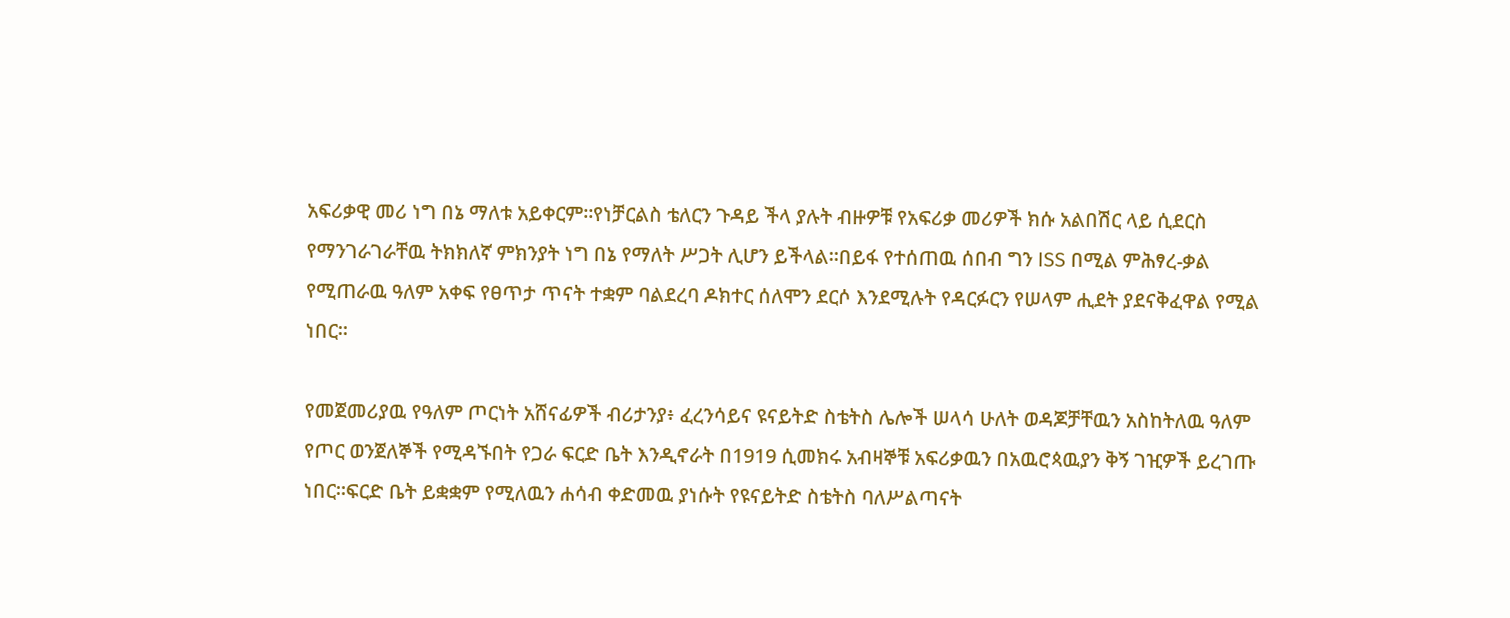አፍሪቃዊ መሪ ነግ በኔ ማለቱ አይቀርም።የነቻርልስ ቴለርን ጉዳይ ችላ ያሉት ብዙዎቹ የአፍሪቃ መሪዎች ክሱ አልበሽር ላይ ሲደርስ የማንገራገራቸዉ ትክክለኛ ምክንያት ነግ በኔ የማለት ሥጋት ሊሆን ይችላል።በይፋ የተሰጠዉ ሰበብ ግን ISS በሚል ምሕፃረ-ቃል የሚጠራዉ ዓለም አቀፍ የፀጥታ ጥናት ተቋም ባልደረባ ዶክተር ሰለሞን ደርሶ እንደሚሉት የዳርፉርን የሠላም ሒደት ያደናቅፈዋል የሚል ነበር።

የመጀመሪያዉ የዓለም ጦርነት አሸናፊዎች ብሪታንያ፥ ፈረንሳይና ዩናይትድ ስቴትስ ሌሎች ሠላሳ ሁለት ወዳጆቻቸዉን አስከትለዉ ዓለም የጦር ወንጀለኞች የሚዳኙበት የጋራ ፍርድ ቤት እንዲኖራት በ1919 ሲመክሩ አብዛኞቹ አፍሪቃዉን በአዉሮጳዉያን ቅኝ ገዢዎች ይረገጡ ነበር።ፍርድ ቤት ይቋቋም የሚለዉን ሐሳብ ቀድመዉ ያነሱት የዩናይትድ ስቴትስ ባለሥልጣናት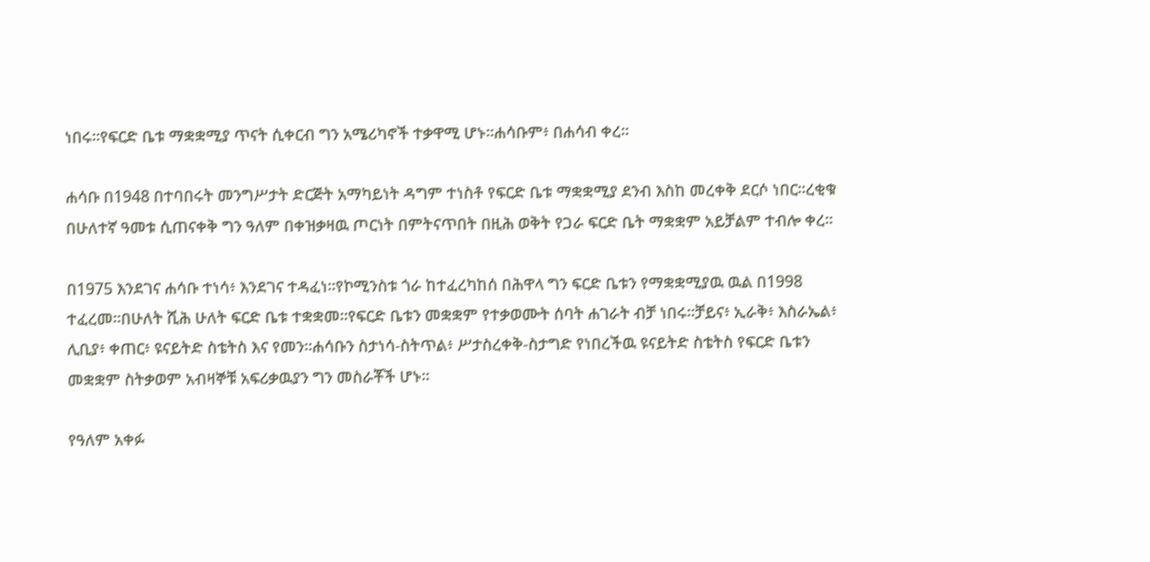ነበሩ።የፍርድ ቤቱ ማቋቋሚያ ጥናት ሲቀርብ ግን አሜሪካኖች ተቃዋሚ ሆኑ።ሐሳቡም፥ በሐሳብ ቀረ።

ሐሳቡ በ1948 በተባበሩት መንግሥታት ድርጅት አማካይነት ዳግም ተነስቶ የፍርድ ቤቱ ማቋቋሚያ ደንብ እስከ መረቀቅ ደርሶ ነበር።ረቂቁ በሁለተኛ ዓመቱ ሲጠናቀቅ ግን ዓለም በቀዝቃዛዉ ጦርነት በምትናጥበት በዚሕ ወቅት የጋራ ፍርድ ቤት ማቋቋም አይቻልም ተብሎ ቀረ።

በ1975 እንደገና ሐሳቡ ተነሳ፥ እንደገና ተዳፈነ።የኮሚንስቱ ጎራ ከተፈረካከሰ በሕዋላ ግን ፍርድ ቤቱን የማቋቋሚያዉ ዉል በ1998 ተፈረመ።በሁለት ሺሕ ሁለት ፍርድ ቤቱ ተቋቋመ።የፍርድ ቤቱን መቋቋም የተቃወሙት ሰባት ሐገራት ብቻ ነበሩ።ቻይና፥ ኢራቅ፥ እስራኤል፥ ሊቢያ፥ ቀጠር፥ ዩናይትድ ስቴትስ እና የመን።ሐሳቡን ስታነሳ-ስትጥል፥ ሥታስረቀቅ-ስታግድ የነበረችዉ ዩናይትድ ስቴትስ የፍርድ ቤቱን መቋቋም ስትቃወም አብዛኞቹ አፍሪቃዉያን ግን መስራቾች ሆኑ።

የዓለም አቀፉ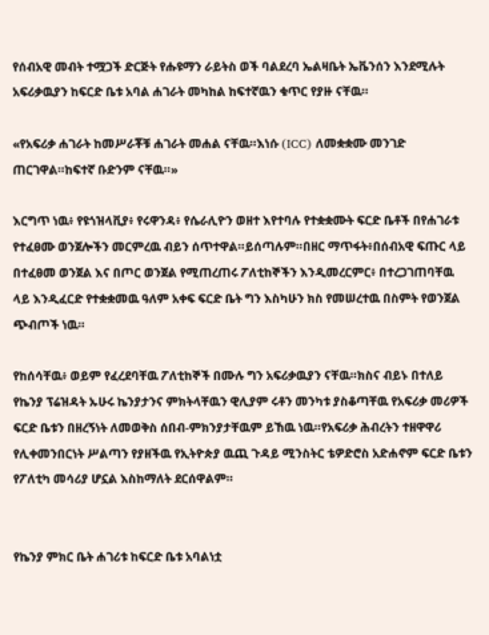የሰብአዊ መብት ተሟጋች ድርጅት የሑዩማን ራይትስ ወች ባልደረባ ኤልዛቤት ኤቬንሰን እንደሚሉት አፍሪቃዉያን ከፍርድ ቤቱ አባል ሐገራት መካከል ከፍተኛዉን ቁጥር የያዙ ናቸዉ።

«የአፍሪቃ ሐገራት ከመሥራቾቹ ሐገራት መሐል ናቸዉ።እነሱ (ICC) ለመቋቋሙ መንገድ ጠርገዋል።ከፍተኛ ቡድንም ናቸዉ።»

እርግጥ ነዉ፥ የዩጎዝላቪያ፥ የሩዋንዳ፥ የሴራሊዮን ወዘተ እየተባሉ የተቋቋሙት ፍርድ ቤቶች በየሐገራቱ የተፈፀሙ ወንጀሎችን መርምረዉ ብይን ሰጥተዋል።ይሰጣሉም።በዘር ማጥፋት፥በሰብአዊ ፍጡር ላይ በተፈፀመ ወንጀል እና በጦር ወንጀል የሚጠረጠሩ ፖለቲከኞችን እንዲመረርምር፥ በተረጋገጠባቸዉ ላይ እንዲፈርድ የተቋቋመዉ ዓለም አቀፍ ፍርድ ቤት ግን እስካሁን ክስ የመሠረተዉ በስምት የወንጀል ጭብጦች ነዉ።

የከሰሳቸዉ፥ ወይም የፈረደባቸዉ ፖለቲከኞች በሙሉ ግን አፍሪቃዉያን ናቸዉ።ክስና ብይኑ በተለይ የኬንያ ፕሬዝዳት ኡሁሩ ኬንያታንና ምክትላቸዉን ዊሊያም ሩቶን መንካቱ ያስቆጣቸዉ የአፍሪቃ መሪዎች ፍርድ ቤቱን በዘረኝነት ለመወቅስ ሰበብ-ምክንያታቸዉም ይኸዉ ነዉ።የአፍሪቃ ሕብረትን ተዘዋዋሪ የሊቀመንበርነት ሥልጣን የያዘችዉ የኢትዮጵያ ዉጪ ጉዳይ ሚንስትር ቴዎድሮስ አድሐኖም ፍርድ ቤቱን የፖለቲካ መሳሪያ ሆኗል እስከማለት ደርሰዋልም።


የኬንያ ምክር ቤት ሐገሪቱ ከፍርድ ቤቱ አባልነቷ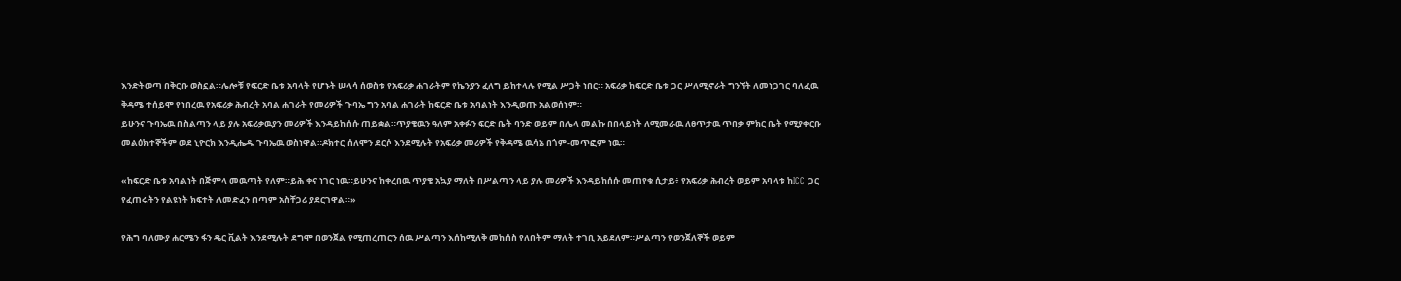እንድትወጣ በቅርቡ ወስኗል።ሌሎቹ የፍርድ ቤቱ አባላት የሆኑት ሠላሳ ሰወስቱ የአፍሪቃ ሐገራትም የኬንያን ፈለግ ይከተላሉ የሚል ሥጋት ነበር። አፍሪቃ ከፍርድ ቤቱ ጋር ሥለሚኖራት ግንኘት ለመነጋገር ባለፈዉ ቅዳሜ ተሰይሞ የነበረዉ የአፍሪቃ ሕብረት አባል ሐገራት የመሪዎች ጉባኤ ግን አባል ሐገራት ከፍርድ ቤቱ አባልነት እንዲወጡ አልወሰነም።
ይሁንና ጉባኤዉ በስልጣን ላይ ያሉ አፍሪቃዉያን መሪዎች እንዳይከሰሱ ጠይቋል።ጥያቄዉን ዓለም አቀፉን ፍርድ ቤት ባንድ ወይም በሌላ መልኩ በበላይነት ለሚመራዉ ለፀጥታዉ ጥበቃ ምክር ቤት የሚያቀርቡ መልዕክተኞችም ወደ ኒዮርክ እንዲሔዱ ጉባኤዉ ወስነዋል።ዶክተር ሰለሞን ደርሶ እንደሚሉት የአፍሪቃ መሪዎች የቅዳሜ ዉሳኔ በጎም-መጥፎም ነዉ።

«ከፍርድ ቤቱ አባልነት በጅምላ መዉጣት የለም።ይሕ ቀና ነገር ነዉ።ይሁንና ከቀረበዉ ጥያቄ አኳያ ማለት በሥልጣን ላይ ያሉ መሪዎች እንዳይከሰሱ መጠየቁ ሲታይ፥ የአፍሪቃ ሕብረት ወይም አባላቱ ከICC ጋር የፈጠሩትን የልዩነት ክፍተት ለመድፈን በጣም አስቸጋሪ ያደርገዋል።»

የሕግ ባለሙያ ሐርሜን ፋን ዴር ቪልት እንደሚሉት ደግሞ በወንጀል የሚጠረጠርን ሰዉ ሥልጣን እሰከሚለቅ መከሰስ የለበትም ማለት ተገቢ አይደለም።ሥልጣን የወንጀለኞች ወይም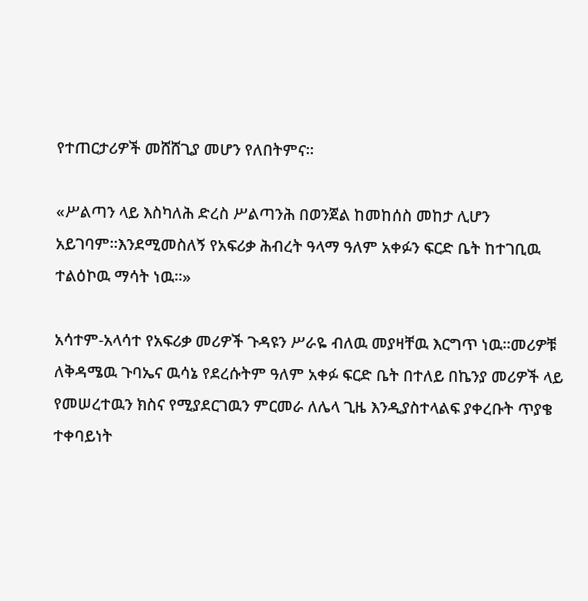የተጠርታሪዎች መሸሸጊያ መሆን የለበትምና።

«ሥልጣን ላይ እስካለሕ ድረስ ሥልጣንሕ በወንጀል ከመከሰስ መከታ ሊሆን አይገባም።እንደሚመስለኝ የአፍሪቃ ሕብረት ዓላማ ዓለም አቀፉን ፍርድ ቤት ከተገቢዉ ተልዕኮዉ ማሳት ነዉ።»

አሳተም-አላሳተ የአፍሪቃ መሪዎች ጉዳዩን ሥራዬ ብለዉ መያዛቸዉ እርግጥ ነዉ።መሪዎቹ ለቅዳሜዉ ጉባኤና ዉሳኔ የደረሱትም ዓለም አቀፉ ፍርድ ቤት በተለይ በኬንያ መሪዎች ላይ የመሠረተዉን ክስና የሚያደርገዉን ምርመራ ለሌላ ጊዜ እንዲያስተላልፍ ያቀረቡት ጥያቄ ተቀባይነት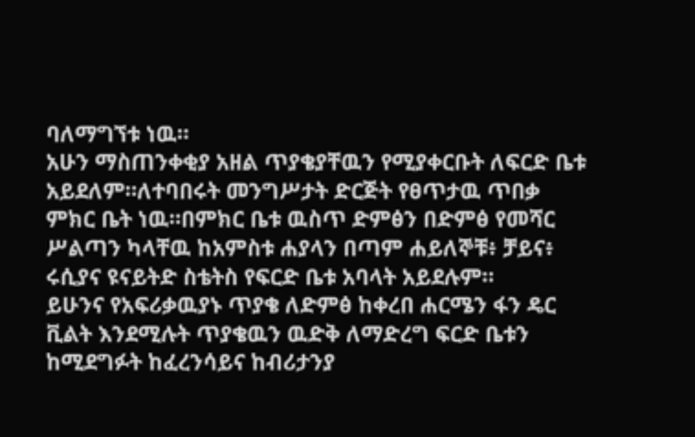ባለማግኘቱ ነዉ።
አሁን ማስጠንቀቂያ አዘል ጥያቄያቸዉን የሚያቀርቡት ለፍርድ ቤቱ አይደለም።ለተባበሩት መንግሥታት ድርጅት የፀጥታዉ ጥበቃ ምክር ቤት ነዉ።በምክር ቤቱ ዉስጥ ድምፅን በድምፅ የመሻር ሥልጣን ካላቸዉ ከአምስቱ ሐያላን በጣም ሐይለኞቹ፥ ቻይና፥ ሩሲያና ዩናይትድ ስቴትስ የፍርድ ቤቱ አባላት አይደሉም።
ይሁንና የአፍሪቃዉያኑ ጥያቄ ለድምፅ ከቀረበ ሐርሜን ፋን ዴር ቪልት እንደሚሉት ጥያቄዉን ዉድቅ ለማድረግ ፍርድ ቤቱን ከሚደግፉት ከፈረንሳይና ከብሪታንያ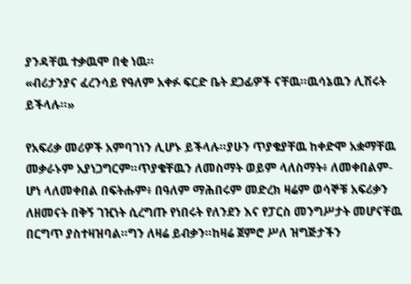ያንዳቸዉ ተቃዉሞ በቂ ነዉ።
«ብሪታንያና ፈረንሳይ የዓለም አቀፉ ፍርድ ቤት ደጋፊዎች ናቸዉ።ዉሳኔዉን ሊሽሩት ይችላሉ።»

የአፍሪቃ መሪዎች አምባገነን ሊሆኑ ይችላሉ።ያሁን ጥያቄያቸዉ ከቀድሞ አቋማቸዉ መቃራኑም አያነጋግርም።ጥያቄቸዉን ለመስማት ወይም ላለስማት፥ ለመቀበልም-ሆነ ላለመቀበል በፍትሑም፥ በዓለም ማሕበሩም መድረክ ዛሬም ወሳኞቹ አፍሪቃን ለዘመናት በቅኝ ገዢነት ሲረግጡ የነበሩት የለንደን እና የፓርስ መንግሥታት መሆናቸዉ በርግጥ ያስተዛዝባል።ግን ለዛሬ ይብቃን።ከዛሬ ጀምሮ ሥለ ዝግጅታችን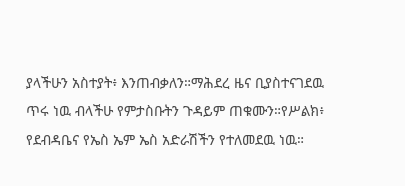ያላችሁን አስተያት፥ እንጠብቃለን።ማሕደረ ዜና ቢያስተናገደዉ ጥሩ ነዉ ብላችሁ የምታስቡትን ጉዳይም ጠቁሙን።የሥልክ፥ የደብዳቤና የኤስ ኤም ኤስ አድራሽችን የተለመደዉ ነዉ።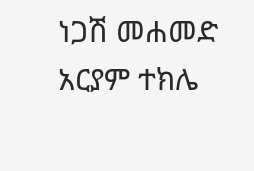ነጋሽ መሐመድ
አርያም ተክሌ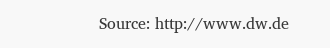Source: http://www.dw.de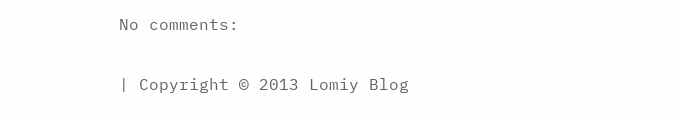No comments:

| Copyright © 2013 Lomiy Blog